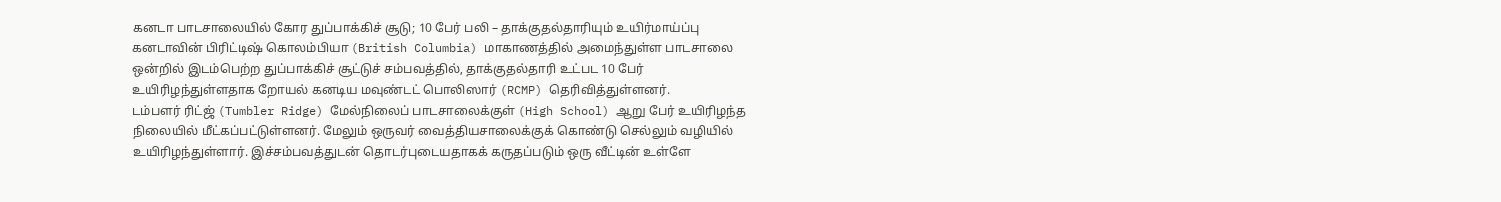கனடா பாடசாலையில் கோர துப்பாக்கிச் சூடு; 10 பேர் பலி – தாக்குதல்தாரியும் உயிர்மாய்ப்பு
கனடாவின் பிரிட்டிஷ் கொலம்பியா (British Columbia) மாகாணத்தில் அமைந்துள்ள பாடசாலை ஒன்றில் இடம்பெற்ற துப்பாக்கிச் சூட்டுச் சம்பவத்தில், தாக்குதல்தாரி உட்பட 10 பேர் உயிரிழந்துள்ளதாக றோயல் கனடிய மவுண்டட் பொலிஸார் (RCMP) தெரிவித்துள்ளனர்.
டம்பளர் ரிட்ஜ் (Tumbler Ridge) மேல்நிலைப் பாடசாலைக்குள் (High School) ஆறு பேர் உயிரிழந்த நிலையில் மீட்கப்பட்டுள்ளனர். மேலும் ஒருவர் வைத்தியசாலைக்குக் கொண்டு செல்லும் வழியில் உயிரிழந்துள்ளார். இச்சம்பவத்துடன் தொடர்புடையதாகக் கருதப்படும் ஒரு வீட்டின் உள்ளே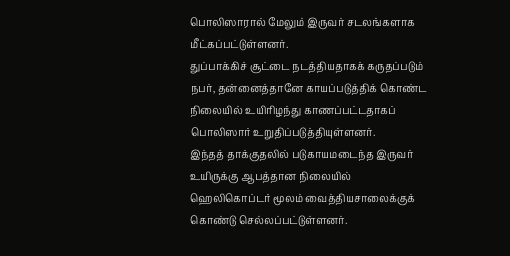பொலிஸாரால் மேலும் இருவர் சடலங்களாக மீட்கப்பட்டுள்ளனர்.
துப்பாக்கிச் சூட்டை நடத்தியதாகக் கருதப்படும் நபர், தன்னைத்தானே காயப்படுத்திக் கொண்ட நிலையில் உயிரிழந்து காணப்பட்டதாகப் பொலிஸார் உறுதிப்படுத்தியுள்ளனர்.
இந்தத் தாக்குதலில் படுகாயமடைந்த இருவர் உயிருக்கு ஆபத்தான நிலையில் ஹெலிகொப்டர் மூலம் வைத்தியசாலைக்குக் கொண்டு செல்லப்பட்டுள்ளனர்.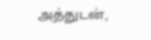அத்துடன்,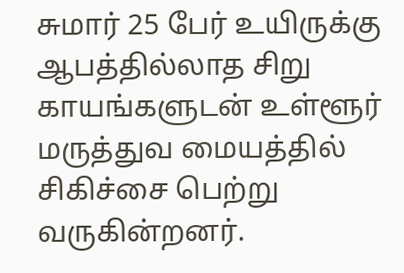சுமார் 25 பேர் உயிருக்கு ஆபத்தில்லாத சிறு காயங்களுடன் உள்ளூர் மருத்துவ மையத்தில் சிகிச்சை பெற்று வருகின்றனர்.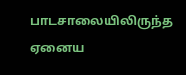பாடசாலையிலிருந்த ஏனைய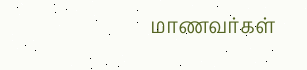மாணவர்கள்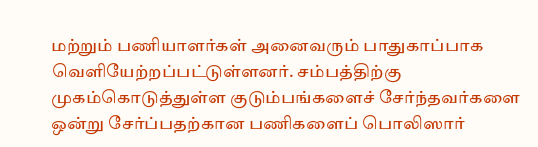மற்றும் பணியாளர்கள் அனைவரும் பாதுகாப்பாக வெளியேற்றப்பட்டுள்ளனர். சம்பத்திற்கு முகம்கொடுத்துள்ள குடும்பங்களைச் சேர்ந்தவர்களை ஒன்று சேர்ப்பதற்கான பணிகளைப் பொலிஸார்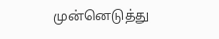முன்னெடுத்து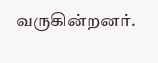வருகின்றனர்.